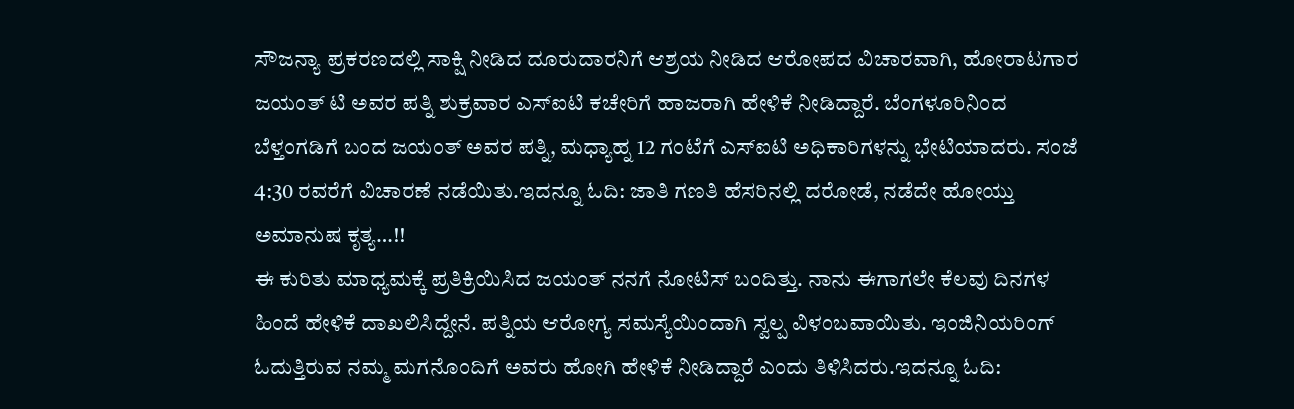ಸೌಜನ್ಯಾ ಪ್ರಕರಣದಲ್ಲಿ ಸಾಕ್ಷಿ ನೀಡಿದ ದೂರುದಾರನಿಗೆ ಆಶ್ರಯ ನೀಡಿದ ಆರೋಪದ ವಿಚಾರವಾಗಿ, ಹೋರಾಟಗಾರ ಜಯಂತ್ ಟಿ ಅವರ ಪತ್ನಿ ಶುಕ್ರವಾರ ಎಸ್ಐಟಿ ಕಚೇರಿಗೆ ಹಾಜರಾಗಿ ಹೇಳಿಕೆ ನೀಡಿದ್ದಾರೆ. ಬೆಂಗಳೂರಿನಿಂದ ಬೆಳ್ತಂಗಡಿಗೆ ಬಂದ ಜಯಂತ್ ಅವರ ಪತ್ನಿ, ಮಧ್ಯಾಹ್ನ 12 ಗಂಟೆಗೆ ಎಸ್ಐಟಿ ಅಧಿಕಾರಿಗಳನ್ನು ಭೇಟಿಯಾದರು. ಸಂಜೆ 4:30 ರವರೆಗೆ ವಿಚಾರಣೆ ನಡೆಯಿತು.ಇದನ್ನೂ ಓದಿ: ಜಾತಿ ಗಣತಿ ಹೆಸರಿನಲ್ಲಿ ದರೋಡೆ, ನಡೆದೇ ಹೋಯ್ತು ಅಮಾನುಷ ಕೃತ್ಯ…!!
ಈ ಕುರಿತು ಮಾಧ್ಯಮಕ್ಕೆ ಪ್ರತಿಕ್ರಿಯಿಸಿದ ಜಯಂತ್ ನನಗೆ ನೋಟಿಸ್ ಬಂದಿತ್ತು. ನಾನು ಈಗಾಗಲೇ ಕೆಲವು ದಿನಗಳ ಹಿಂದೆ ಹೇಳಿಕೆ ದಾಖಲಿಸಿದ್ದೇನೆ. ಪತ್ನಿಯ ಆರೋಗ್ಯ ಸಮಸ್ಯೆಯಿಂದಾಗಿ ಸ್ವಲ್ಪ ವಿಳಂಬವಾಯಿತು. ಇಂಜಿನಿಯರಿಂಗ್ ಓದುತ್ತಿರುವ ನಮ್ಮ ಮಗನೊಂದಿಗೆ ಅವರು ಹೋಗಿ ಹೇಳಿಕೆ ನೀಡಿದ್ದಾರೆ ಎಂದು ತಿಳಿಸಿದರು.ಇದನ್ನೂ ಓದಿ: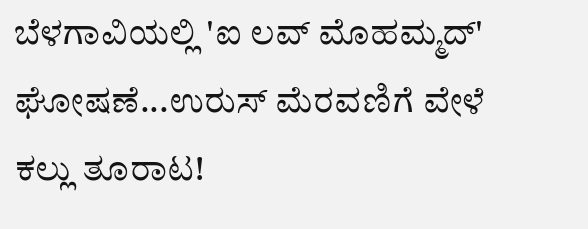ಬೆಳಗಾವಿಯಲ್ಲಿ 'ಐ ಲವ್ ಮೊಹಮ್ಮದ್' ಘೋಷಣೆ...ಉರುಸ್ ಮೆರವಣಿಗೆ ವೇಳೆ ಕಲ್ಲು ತೂರಾಟ!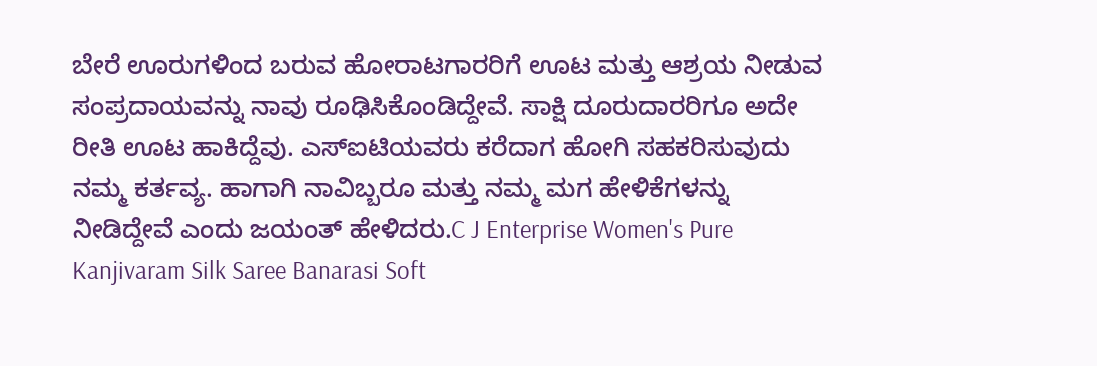ಬೇರೆ ಊರುಗಳಿಂದ ಬರುವ ಹೋರಾಟಗಾರರಿಗೆ ಊಟ ಮತ್ತು ಆಶ್ರಯ ನೀಡುವ ಸಂಪ್ರದಾಯವನ್ನು ನಾವು ರೂಢಿಸಿಕೊಂಡಿದ್ದೇವೆ. ಸಾಕ್ಷಿ ದೂರುದಾರರಿಗೂ ಅದೇ ರೀತಿ ಊಟ ಹಾಕಿದ್ದೆವು. ಎಸ್ಐಟಿಯವರು ಕರೆದಾಗ ಹೋಗಿ ಸಹಕರಿಸುವುದು ನಮ್ಮ ಕರ್ತವ್ಯ. ಹಾಗಾಗಿ ನಾವಿಬ್ಬರೂ ಮತ್ತು ನಮ್ಮ ಮಗ ಹೇಳಿಕೆಗಳನ್ನು ನೀಡಿದ್ದೇವೆ ಎಂದು ಜಯಂತ್ ಹೇಳಿದರು.C J Enterprise Women's Pure Kanjivaram Silk Saree Banarasi Soft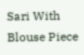Sari With Blouse Piece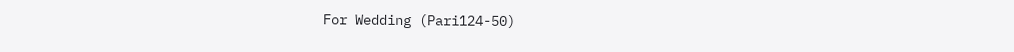For Wedding (Pari124-50)